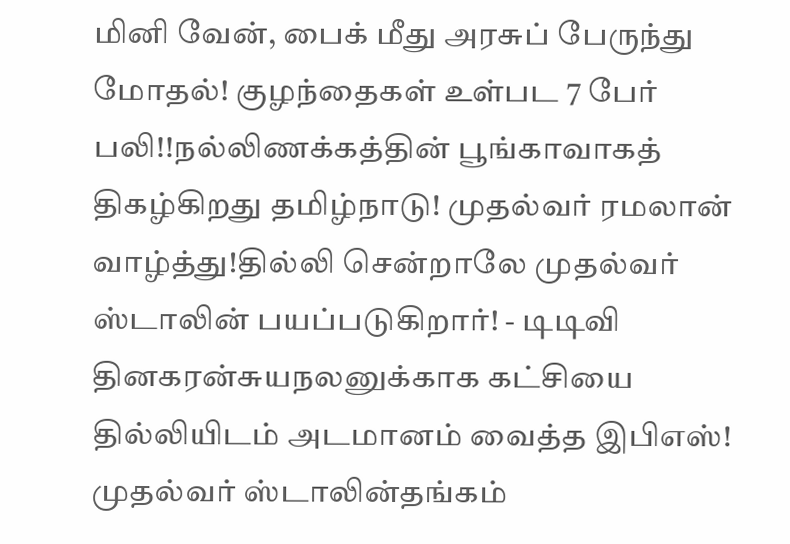மினி வேன், பைக் மீது அரசுப் பேருந்து மோதல்! குழந்தைகள் உள்பட 7 பேர் பலி!!நல்லிணக்கத்தின் பூங்காவாகத் திகழ்கிறது தமிழ்நாடு! முதல்வர் ரமலான் வாழ்த்து!தில்லி சென்றாலே முதல்வர் ஸ்டாலின் பயப்படுகிறார்! - டிடிவி தினகரன்சுயநலனுக்காக கட்சியை தில்லியிடம் அடமானம் வைத்த இபிஎஸ்! முதல்வர் ஸ்டாலின்தங்கம்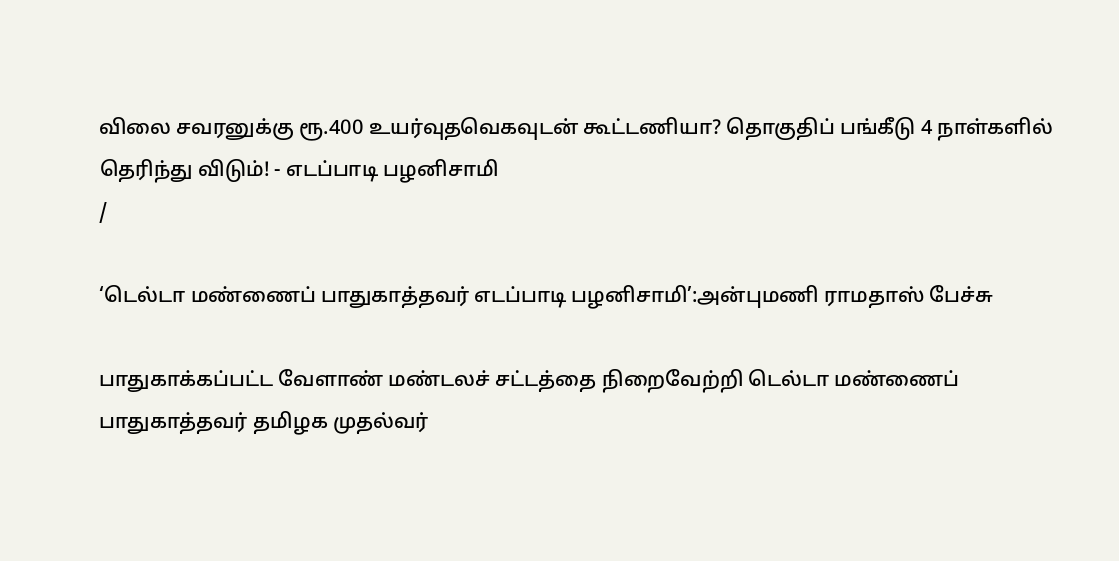விலை சவரனுக்கு ரூ.400 உயர்வுதவெகவுடன் கூட்டணியா? தொகுதிப் பங்கீடு 4 நாள்களில் தெரிந்து விடும்! - எடப்பாடி பழனிசாமி
/

‘டெல்டா மண்ணைப் பாதுகாத்தவர் எடப்பாடி பழனிசாமி’:அன்புமணி ராமதாஸ் பேச்சு

பாதுகாக்கப்பட்ட வேளாண் மண்டலச் சட்டத்தை நிறைவேற்றி டெல்டா மண்ணைப் பாதுகாத்தவர் தமிழக முதல்வர்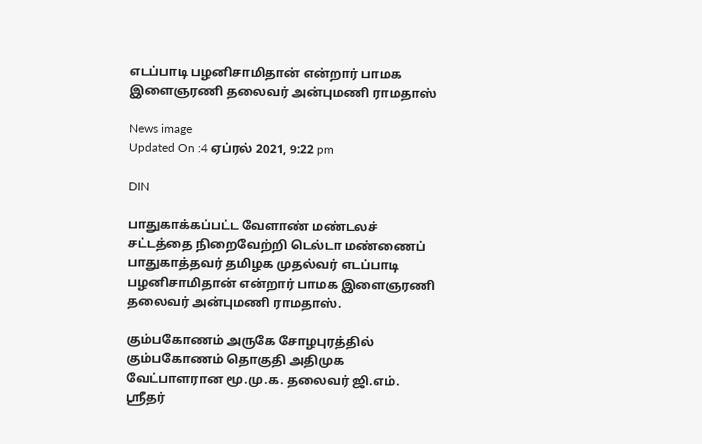எடப்பாடி பழனிசாமிதான் என்றார் பாமக இளைஞரணி தலைவர் அன்புமணி ராமதாஸ்

News image
Updated On :4 ஏப்ரல் 2021, 9:22 pm

DIN

பாதுகாக்கப்பட்ட வேளாண் மண்டலச் சட்டத்தை நிறைவேற்றி டெல்டா மண்ணைப் பாதுகாத்தவர் தமிழக முதல்வர் எடப்பாடி பழனிசாமிதான் என்றார் பாமக இளைஞரணி தலைவர் அன்புமணி ராமதாஸ்.

கும்பகோணம் அருகே சோழபுரத்தில் கும்பகோணம் தொகுதி அதிமுக வேட்பாளரான மூ.மு.க. தலைவர் ஜி.எம். ஸ்ரீதர்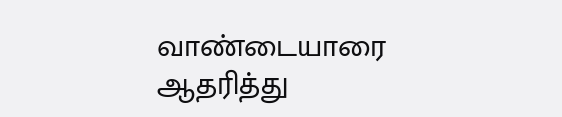வாண்டையாரை ஆதரித்து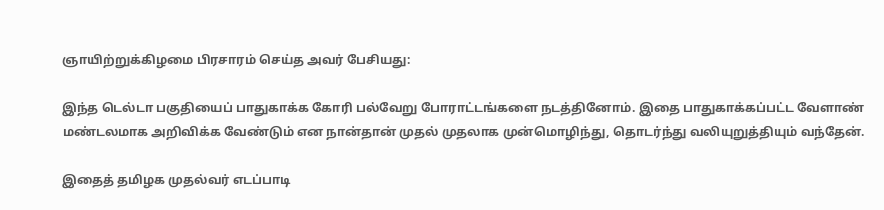ஞாயிற்றுக்கிழமை பிரசாரம் செய்த அவர் பேசியது:

இந்த டெல்டா பகுதியைப் பாதுகாக்க கோரி பல்வேறு போராட்டங்களை நடத்தினோம். இதை பாதுகாக்கப்பட்ட வேளாண் மண்டலமாக அறிவிக்க வேண்டும் என நான்தான் முதல் முதலாக முன்மொழிந்து, தொடர்ந்து வலியுறுத்தியும் வந்தேன்.

இதைத் தமிழக முதல்வர் எடப்பாடி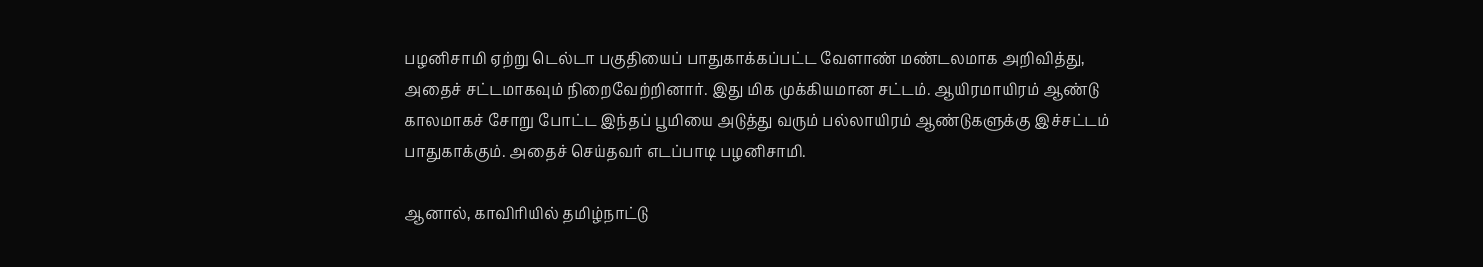பழனிசாமி ஏற்று டெல்டா பகுதியைப் பாதுகாக்கப்பட்ட வேளாண் மண்டலமாக அறிவித்து, அதைச் சட்டமாகவும் நிறைவேற்றினார். இது மிக முக்கியமான சட்டம். ஆயிரமாயிரம் ஆண்டு காலமாகச் சோறு போட்ட இந்தப் பூமியை அடுத்து வரும் பல்லாயிரம் ஆண்டுகளுக்கு இச்சட்டம் பாதுகாக்கும். அதைச் செய்தவர் எடப்பாடி பழனிசாமி.

ஆனால், காவிரியில் தமிழ்நாட்டு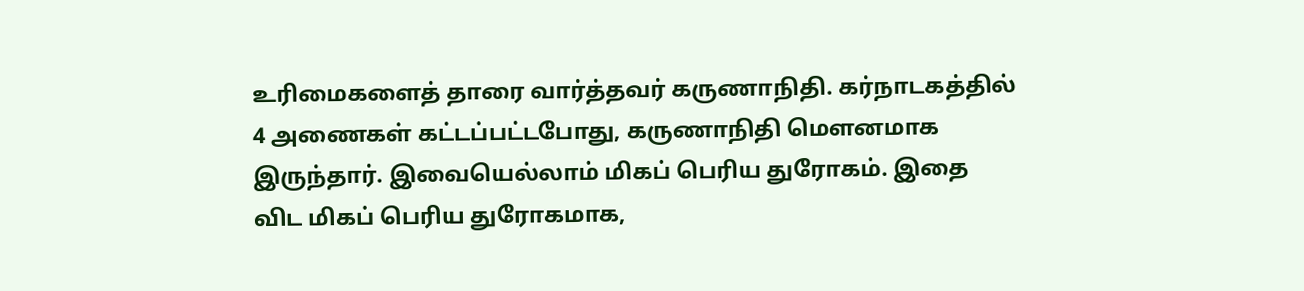உரிமைகளைத் தாரை வார்த்தவர் கருணாநிதி. கர்நாடகத்தில் 4 அணைகள் கட்டப்பட்டபோது, கருணாநிதி மௌனமாக இருந்தார். இவையெல்லாம் மிகப் பெரிய துரோகம். இதை விட மிகப் பெரிய துரோகமாக,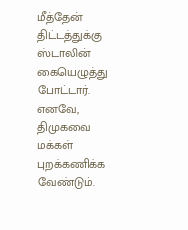மீத்தேன் திட்டத்துக்கு ஸ்டாலின் கையெழுத்து போட்டார். எனவே, திமுகவை மக்கள் புறக்கணிக்க வேண்டும்.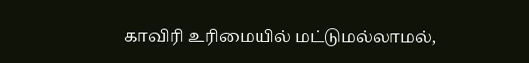காவிரி உரிமையில் மட்டுமல்லாமல்,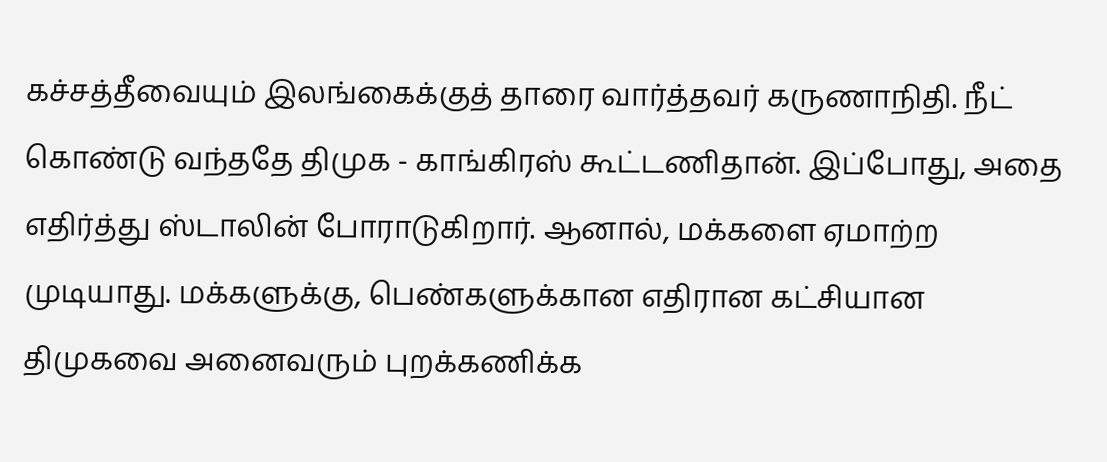கச்சத்தீவையும் இலங்கைக்குத் தாரை வார்த்தவர் கருணாநிதி. நீட் கொண்டு வந்ததே திமுக - காங்கிரஸ் கூட்டணிதான். இப்போது, அதை எதிர்த்து ஸ்டாலின் போராடுகிறார். ஆனால், மக்களை ஏமாற்ற முடியாது. மக்களுக்கு, பெண்களுக்கான எதிரான கட்சியான திமுகவை அனைவரும் புறக்கணிக்க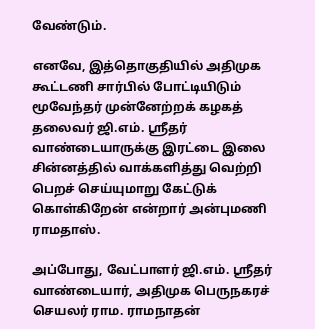வேண்டும்.

எனவே, இத்தொகுதியில் அதிமுக கூட்டணி சார்பில் போட்டியிடும் மூவேந்தர் முன்னேற்றக் கழகத் தலைவர் ஜி.எம். ஸ்ரீதர் வாண்டையாருக்கு இரட்டை இலை சின்னத்தில் வாக்களித்து வெற்றி பெறச் செய்யுமாறு கேட்டுக் கொள்கிறேன் என்றார் அன்புமணி ராமதாஸ்.

அப்போது, வேட்பாளர் ஜி.எம். ஸ்ரீதர் வாண்டையார், அதிமுக பெருநகரச் செயலர் ராம. ராமநாதன்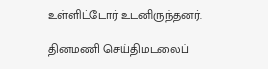உள்ளிட்டோர் உடனிருந்தனர்.

தினமணி செய்திமடலைப்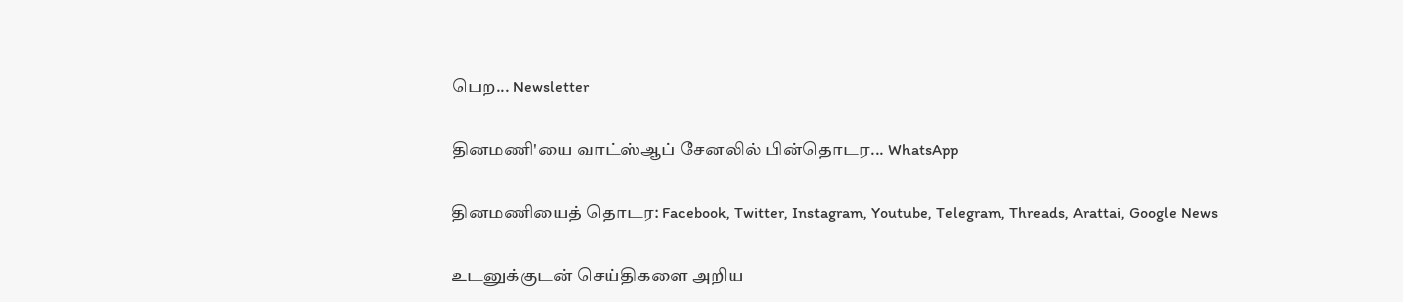பெற... Newsletter

தினமணி'யை வாட்ஸ்ஆப் சேனலில் பின்தொடர... WhatsApp

தினமணியைத் தொடர: Facebook, Twitter, Instagram, Youtube, Telegram, Threads, Arattai, Google News

உடனுக்குடன் செய்திகளை அறிய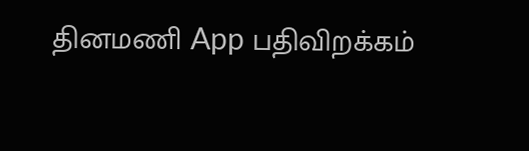தினமணி App பதிவிறக்கம்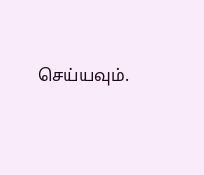செய்யவும்.